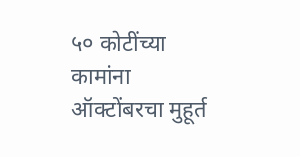५० कोटींच्या कामांना ऑक्टोंबरचा मुहूर्त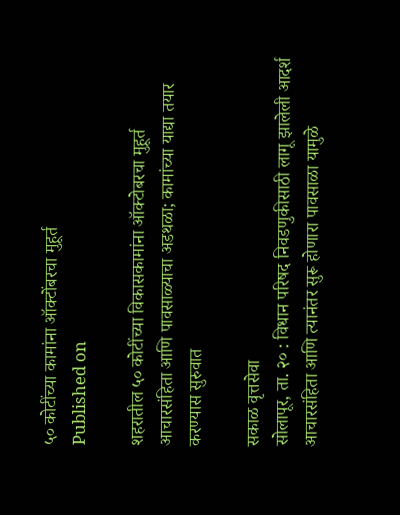५० कोटींच्या कामांना ऑक्टोंबरचा मुहूर्त
Published on

शहरातील ५० कोटींच्या विकासकामांना ऑक्टोबरचा मुहूर्त
आचारसंहिता आणि पावसाळ्याचा अडथळा; कामांच्या याद्या तयार करण्यास सुरुवात

सकाळ वृत्तसेवा
सोलापूर, ता. २० : विधान परिषद निवडणुकीसाठी लागू झालेली आदर्श आचारसंहिता आणि त्यानंतर सुरू होणारा पावसाळा यामुळे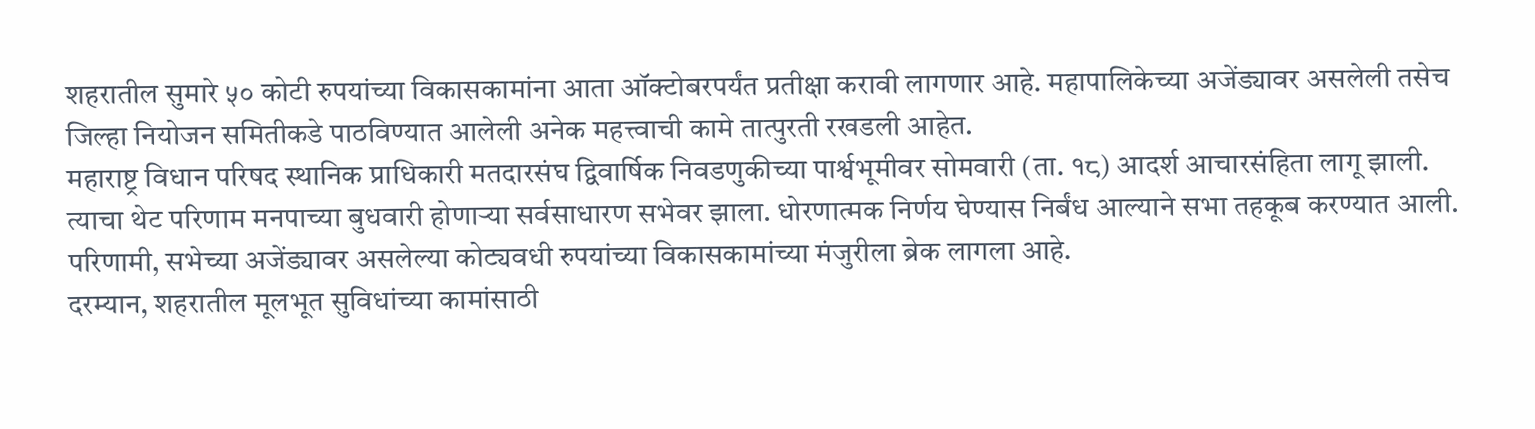शहरातील सुमारे ५० कोटी रुपयांच्या विकासकामांना आता ऑक्टोबरपर्यंत प्रतीक्षा करावी लागणार आहे. महापालिकेच्या अजेंड्यावर असलेली तसेच जिल्हा नियोजन समितीकडे पाठविण्यात आलेली अनेक महत्त्वाची कामे तात्पुरती रखडली आहेत.
महाराष्ट्र विधान परिषद स्थानिक प्राधिकारी मतदारसंघ द्विवार्षिक निवडणुकीच्या पार्श्वभूमीवर सोमवारी (ता. १८) आदर्श आचारसंहिता लागू झाली. त्याचा थेट परिणाम मनपाच्या बुधवारी होणाऱ्या सर्वसाधारण सभेवर झाला. धोरणात्मक निर्णय घेण्यास निर्बंध आल्याने सभा तहकूब करण्यात आली. परिणामी, सभेच्या अजेंड्यावर असलेल्या कोट्यवधी रुपयांच्या विकासकामांच्या मंजुरीला ब्रेक लागला आहे.
दरम्यान, शहरातील मूलभूत सुविधांच्या कामांसाठी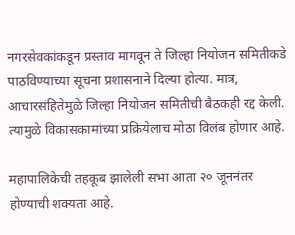नगरसेवकांकडून प्रस्ताव मागवून ते जिल्हा नियोजन समितीकडे पाठविण्याच्या सूचना प्रशासनाने दिल्या होत्या. मात्र, आचारसंहितेमुळे जिल्हा नियोजन समितीची बैठकही रद्द केली. त्यामुळे विकासकामांच्या प्रक्रियेलाच मोठा विलंब होणार आहे.

महापालिकेची तहकूब झालेली सभा आता २० जूननंतर होण्याची शक्यता आहे.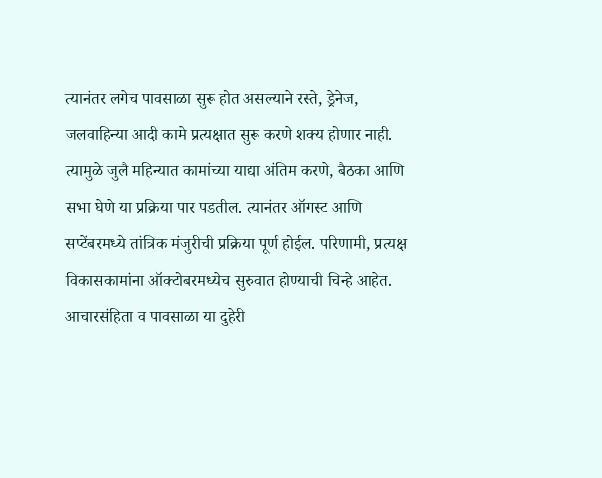त्यानंतर लगेच पावसाळा सुरू होत असल्याने रस्ते, ड्रेनेज, जलवाहिन्या आदी कामे प्रत्यक्षात सुरू करणे शक्य होणार नाही. त्यामुळे जुलै महिन्यात कामांच्या याद्या अंतिम करणे, बैठका आणि सभा घेणे या प्रक्रिया पार पडतील. त्यानंतर ऑगस्ट आणि सप्टेंबरमध्ये तांत्रिक मंजुरीची प्रक्रिया पूर्ण होईल. परिणामी, प्रत्यक्ष विकासकामांना ऑक्टोबरमध्येच सुरुवात होण्याची चिन्हे आहेत. आचारसंहिता व पावसाळा या दुहेरी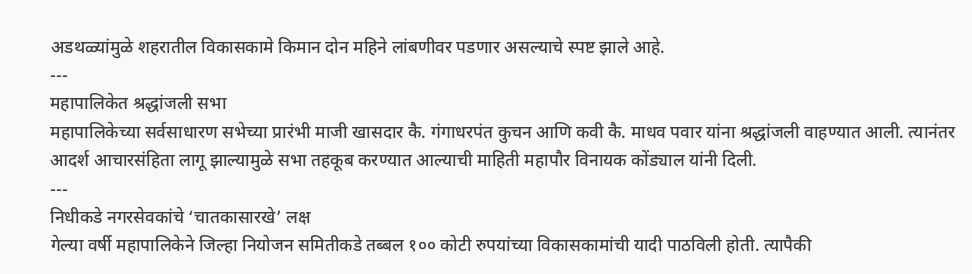अडथळ्यांमुळे शहरातील विकासकामे किमान दोन महिने लांबणीवर पडणार असल्याचे स्पष्ट झाले आहे.
---
महापालिकेत श्रद्धांजली सभा
महापालिकेच्या सर्वसाधारण सभेच्या प्रारंभी माजी खासदार कै. गंगाधरपंत कुचन आणि कवी कै. माधव पवार यांना श्रद्धांजली वाहण्यात आली. त्यानंतर आदर्श आचारसंहिता लागू झाल्यामुळे सभा तहकूब करण्यात आल्याची माहिती महापौर विनायक कोंड्याल यांनी दिली.
---
निधीकडे नगरसेवकांचे ‘चातकासारखे’ लक्ष
गेल्या वर्षी महापालिकेने जिल्हा नियोजन समितीकडे तब्बल १०० कोटी रुपयांच्या विकासकामांची यादी पाठविली होती. त्यापैकी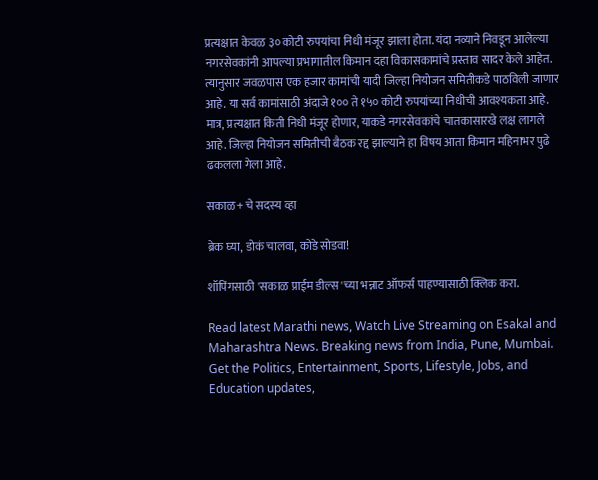प्रत्यक्षात केवळ ३० कोटी रुपयांचा निधी मंजूर झाला होता. यंदा नव्याने निवडून आलेल्या नगरसेवकांनी आपल्या प्रभागातील किमान दहा विकासकामांचे प्रस्ताव सादर केले आहेत. त्यानुसार जवळपास एक हजार कामांची यादी जिल्हा नियोजन समितीकडे पाठविली जाणार आहे. या सर्व कामांसाठी अंदाजे १०० ते १५० कोटी रुपयांच्या निधीची आवश्यकता आहे. मात्र, प्रत्यक्षात किती निधी मंजूर होणार, याकडे नगरसेवकांचे चातकासारखे लक्ष लागले आहे. जिल्हा नियोजन समितीची बैठक रद्द झाल्याने हा विषय आता किमान महिनाभर पुढे ढकलला गेला आहे.

सकाळ+ चे सदस्य व्हा

ब्रेक घ्या, डोकं चालवा, कोडे सोडवा!

शॉपिंगसाठी 'सकाळ प्राईम डील्स'च्या भन्नाट ऑफर्स पाहण्यासाठी क्लिक करा.

Read latest Marathi news, Watch Live Streaming on Esakal and Maharashtra News. Breaking news from India, Pune, Mumbai. Get the Politics, Entertainment, Sports, Lifestyle, Jobs, and Education updates,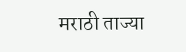मराठी ताज्या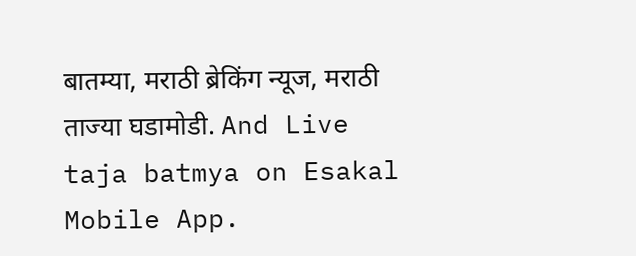बातम्या, मराठी ब्रेकिंग न्यूज, मराठी ताज्या घडामोडी. And Live taja batmya on Esakal Mobile App.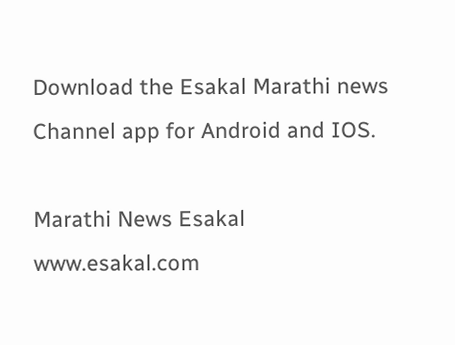Download the Esakal Marathi news Channel app for Android and IOS.

Marathi News Esakal
www.esakal.com